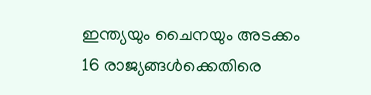ഇന്ത്യയും ചൈനയും അടക്കം 16 രാജ്യങ്ങൾക്കെതിരെ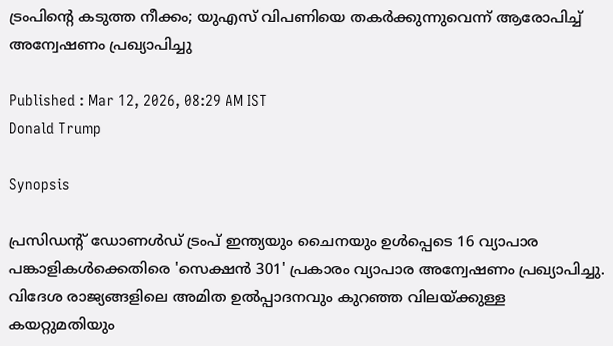ട്രംപിൻ്റെ കടുത്ത നീക്കം; യുഎസ് വിപണിയെ തകർക്കുന്നുവെന്ന് ആരോപിച്ച് അന്വേഷണം പ്രഖ്യാപിച്ചു

Published : Mar 12, 2026, 08:29 AM IST
Donald Trump

Synopsis

പ്രസിഡൻ്റ് ഡോണൾഡ് ട്രംപ് ഇന്ത്യയും ചൈനയും ഉൾപ്പെടെ 16 വ്യാപാര പങ്കാളികൾക്കെതിരെ 'സെക്ഷൻ 301' പ്രകാരം വ്യാപാര അന്വേഷണം പ്രഖ്യാപിച്ചു. വിദേശ രാജ്യങ്ങളിലെ അമിത ഉൽപ്പാദനവും കുറഞ്ഞ വിലയ്ക്കുള്ള കയറ്റുമതിയും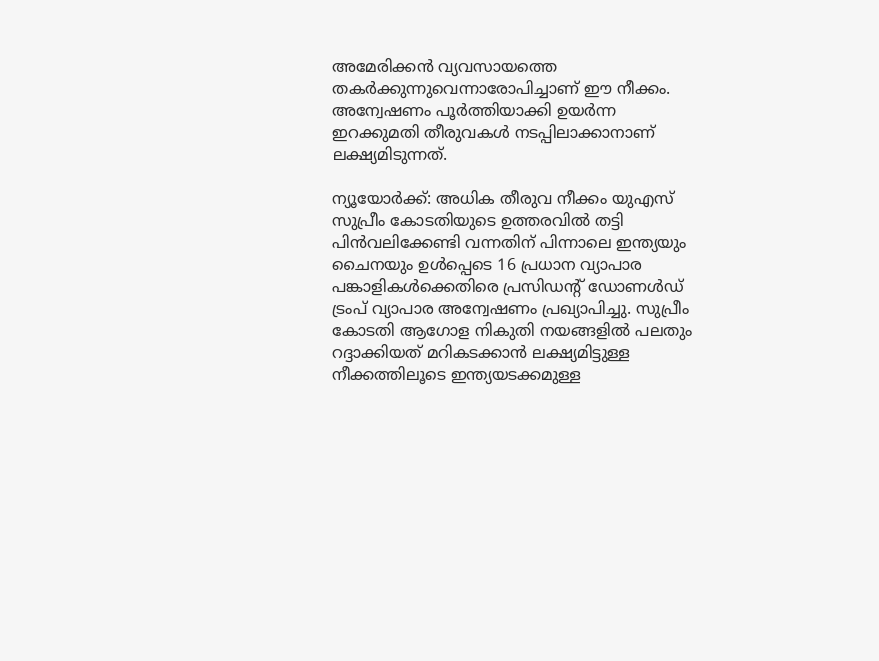അമേരിക്കൻ വ്യവസായത്തെ തകർക്കുന്നുവെന്നാരോപിച്ചാണ് ഈ നീക്കം. അന്വേഷണം പൂർത്തിയാക്കി ഉയർന്ന ഇറക്കുമതി തീരുവകൾ നടപ്പിലാക്കാനാണ് ലക്ഷ്യമിടുന്നത്.

ന്യൂയോർക്ക്: അധിക തീരുവ നീക്കം യുഎസ് സുപ്രീം കോടതിയുടെ ഉത്തരവിൽ തട്ടി പിൻവലിക്കേണ്ടി വന്നതിന് പിന്നാലെ ഇന്ത്യയും ചൈനയും ഉൾപ്പെടെ 16 പ്രധാന വ്യാപാര പങ്കാളികൾക്കെതിരെ പ്രസിഡൻ്റ് ഡോണൾഡ് ട്രംപ് വ്യാപാര അന്വേഷണം പ്രഖ്യാപിച്ചു. സുപ്രീം കോടതി ആഗോള നികുതി നയങ്ങളിൽ പലതും റദ്ദാക്കിയത് മറികടക്കാൻ ലക്ഷ്യമിട്ടുള്ള നീക്കത്തിലൂടെ ഇന്ത്യയടക്കമുള്ള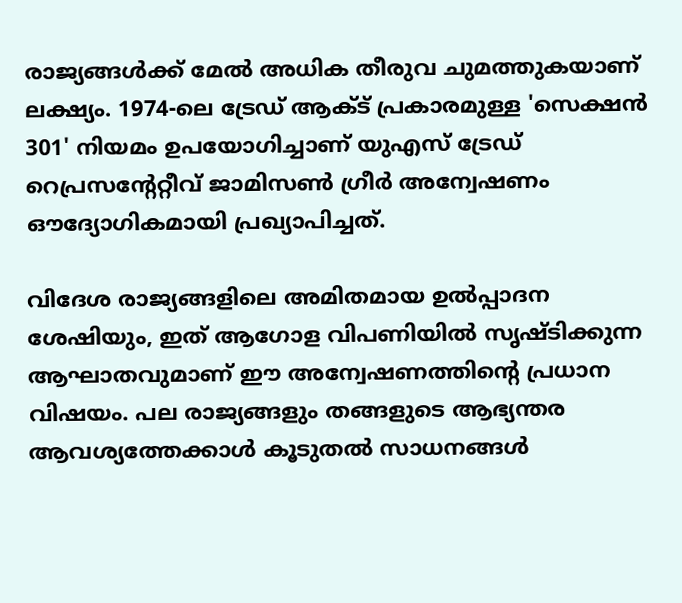രാജ്യങ്ങൾക്ക് മേൽ അധിക തീരുവ ചുമത്തുകയാണ് ലക്ഷ്യം. 1974-ലെ ട്രേഡ് ആക്ട് പ്രകാരമുള്ള 'സെക്ഷൻ 301' നിയമം ഉപയോഗിച്ചാണ് യുഎസ് ട്രേഡ് റെപ്രസന്റേറ്റീവ് ജാമിസൺ ഗ്രീർ അന്വേഷണം ഔദ്യോഗികമായി പ്രഖ്യാപിച്ചത്.

വിദേശ രാജ്യങ്ങളിലെ അമിതമായ ഉൽപ്പാദന ശേഷിയും, ഇത് ആഗോള വിപണിയിൽ സൃഷ്ടിക്കുന്ന ആഘാതവുമാണ് ഈ അന്വേഷണത്തിന്റെ പ്രധാന വിഷയം. പല രാജ്യങ്ങളും തങ്ങളുടെ ആഭ്യന്തര ആവശ്യത്തേക്കാൾ കൂടുതൽ സാധനങ്ങൾ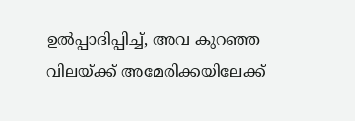ഉൽപ്പാദിപ്പിച്ച്, അവ കുറഞ്ഞ വിലയ്ക്ക് അമേരിക്കയിലേക്ക്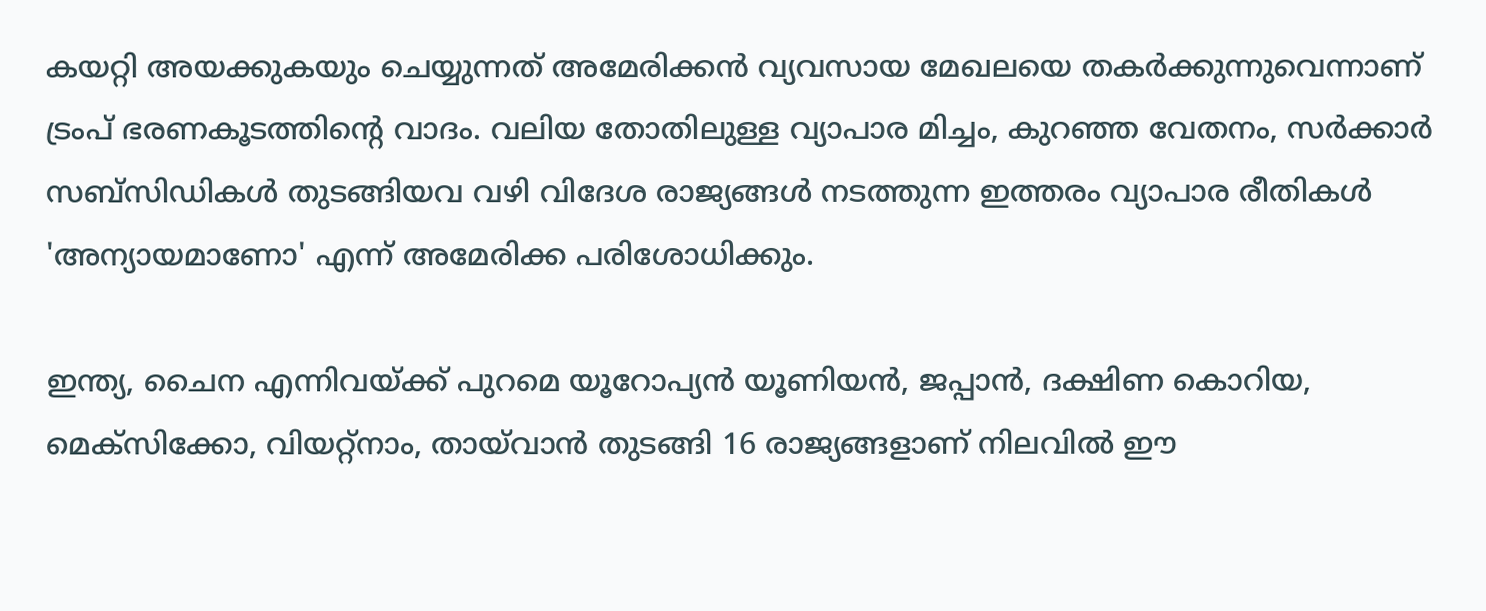കയറ്റി അയക്കുകയും ചെയ്യുന്നത് അമേരിക്കൻ വ്യവസായ മേഖലയെ തകർക്കുന്നുവെന്നാണ് ട്രംപ് ഭരണകൂടത്തിൻ്റെ വാദം. വലിയ തോതിലുള്ള വ്യാപാര മിച്ചം, കുറഞ്ഞ വേതനം, സർക്കാർ സബ്സിഡികൾ തുടങ്ങിയവ വഴി വിദേശ രാജ്യങ്ങൾ നടത്തുന്ന ഇത്തരം വ്യാപാര രീതികൾ 'അന്യായമാണോ' എന്ന് അമേരിക്ക പരിശോധിക്കും.

ഇന്ത്യ, ചൈന എന്നിവയ്ക്ക് പുറമെ യൂറോപ്യൻ യൂണിയൻ, ജപ്പാൻ, ദക്ഷിണ കൊറിയ, മെക്സിക്കോ, വിയറ്റ്‌നാം, തായ്‌വാൻ തുടങ്ങി 16 രാജ്യങ്ങളാണ് നിലവിൽ ഈ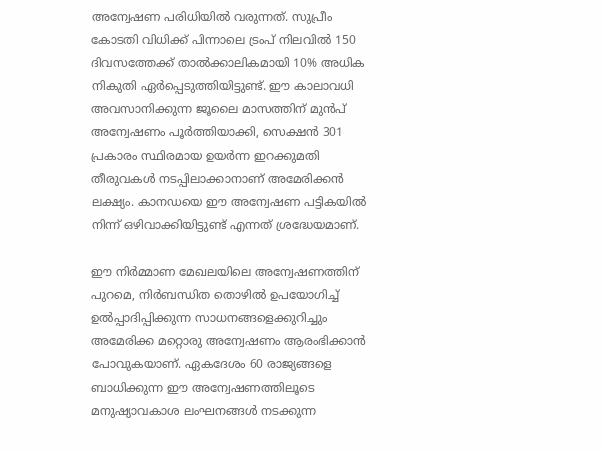അന്വേഷണ പരിധിയിൽ വരുന്നത്. സുപ്രീം കോടതി വിധിക്ക് പിന്നാലെ ട്രംപ് നിലവിൽ 150 ദിവസത്തേക്ക് താൽക്കാലികമായി 10% അധിക നികുതി ഏർപ്പെടുത്തിയിട്ടുണ്ട്. ഈ കാലാവധി അവസാനിക്കുന്ന ജൂലൈ മാസത്തിന് മുൻപ് അന്വേഷണം പൂർത്തിയാക്കി, സെക്ഷൻ 301 പ്രകാരം സ്ഥിരമായ ഉയർന്ന ഇറക്കുമതി തീരുവകൾ നടപ്പിലാക്കാനാണ് അമേരിക്കൻ ലക്ഷ്യം. കാനഡയെ ഈ അന്വേഷണ പട്ടികയിൽ നിന്ന് ഒഴിവാക്കിയിട്ടുണ്ട് എന്നത് ശ്രദ്ധേയമാണ്.

ഈ നിർമ്മാണ മേഖലയിലെ അന്വേഷണത്തിന് പുറമെ, നിർബന്ധിത തൊഴിൽ ഉപയോഗിച്ച് ഉൽപ്പാദിപ്പിക്കുന്ന സാധനങ്ങളെക്കുറിച്ചും അമേരിക്ക മറ്റൊരു അന്വേഷണം ആരംഭിക്കാൻ പോവുകയാണ്. ഏകദേശം 60 രാജ്യങ്ങളെ ബാധിക്കുന്ന ഈ അന്വേഷണത്തിലൂടെ മനുഷ്യാവകാശ ലംഘനങ്ങൾ നടക്കുന്ന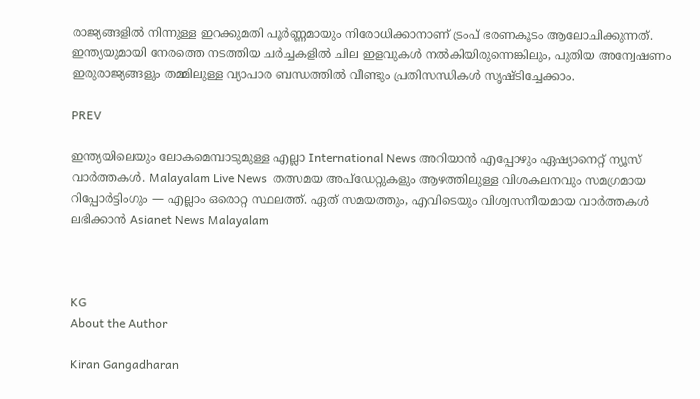രാജ്യങ്ങളിൽ നിന്നുള്ള ഇറക്കുമതി പൂർണ്ണമായും നിരോധിക്കാനാണ് ട്രംപ് ഭരണകൂടം ആലോചിക്കുന്നത്. ഇന്ത്യയുമായി നേരത്തെ നടത്തിയ ചർച്ചകളിൽ ചില ഇളവുകൾ നൽകിയിരുന്നെങ്കിലും, പുതിയ അന്വേഷണം ഇരുരാജ്യങ്ങളും തമ്മിലുള്ള വ്യാപാര ബന്ധത്തിൽ വീണ്ടും പ്രതിസന്ധികൾ സൃഷ്ടിച്ചേക്കാം.

PREV

ഇന്ത്യയിലെയും ലോകമെമ്പാടുമുള്ള എല്ലാ International News അറിയാൻ എപ്പോഴും ഏഷ്യാനെറ്റ് ന്യൂസ് വാർത്തകൾ. Malayalam Live News  തത്സമയ അപ്‌ഡേറ്റുകളും ആഴത്തിലുള്ള വിശകലനവും സമഗ്രമായ റിപ്പോർട്ടിംഗും — എല്ലാം ഒരൊറ്റ സ്ഥലത്ത്. ഏത് സമയത്തും, എവിടെയും വിശ്വസനീയമായ വാർത്തകൾ ലഭിക്കാൻ Asianet News Malayalam



KG
About the Author

Kiran Gangadharan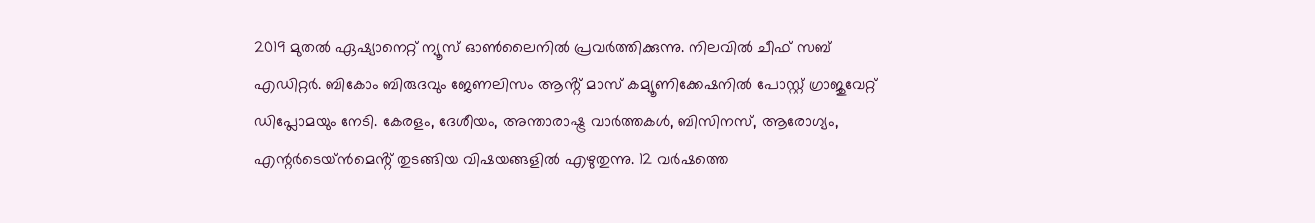2019 മുതല്‍ ഏഷ്യാനെറ്റ് ന്യൂസ് ഓണ്‍ലൈനില്‍ പ്രവര്‍ത്തിക്കുന്നു. നിലവില്‍ ചീഫ് സബ് എഡിറ്റർ. ബികോം ബിരുദവും ജേണലിസം ആൻ്റ് മാസ് കമ്യൂണിക്കേഷനിൽ പോസ്റ്റ് ഗ്രാജുവേറ്റ് ഡിപ്ലോമയും നേടി. കേരളം, ദേശീയം, അന്താരാഷ്ട്ര വാര്‍ത്തകള്‍, ബിസിനസ്, ആരോഗ്യം, എന്റർടെയ്ൻമെൻ്റ് തുടങ്ങിയ വിഷയങ്ങളില്‍ എഴുതുന്നു. 12 വര്‍ഷത്തെ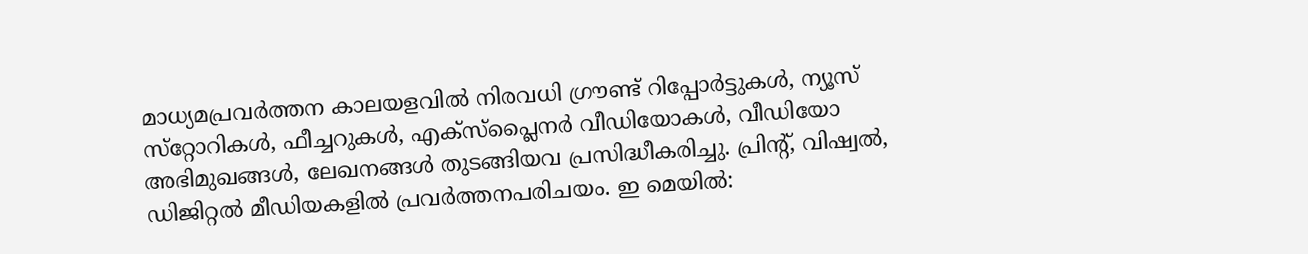മാധ്യമപ്രവര്‍ത്തന കാലയളവില്‍ നിരവധി ഗ്രൗണ്ട് റിപ്പോര്‍ട്ടുകള്‍, ന്യൂസ് സ്‌റ്റോറികള്‍, ഫീച്ചറുകള്‍, എക്‌സ്‌പ്ലൈന‍ർ വീഡിയോകൾ, വീഡിയോ അഭിമുഖങ്ങള്‍, ലേഖനങ്ങള്‍ തുടങ്ങിയവ പ്രസിദ്ധീകരിച്ചു. പ്രിന്റ്, വിഷ്വല്‍, ഡിജിറ്റല്‍ മീഡിയകളില്‍ പ്രവര്‍ത്തനപരിചയം. ഇ മെയില്‍: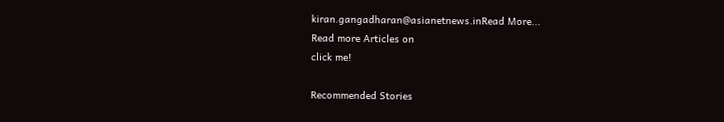kiran.gangadharan@asianetnews.inRead More...
Read more Articles on
click me!

Recommended Stories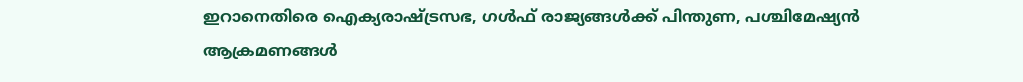ഇറാനെതിരെ ഐക്യരാഷ്ട്രസഭ, ഗൾഫ് രാജ്യങ്ങൾക്ക് പിന്തുണ, പശ്ചിമേഷ്യൻ ആക്രമണങ്ങൾ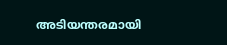അടിയന്തരമായി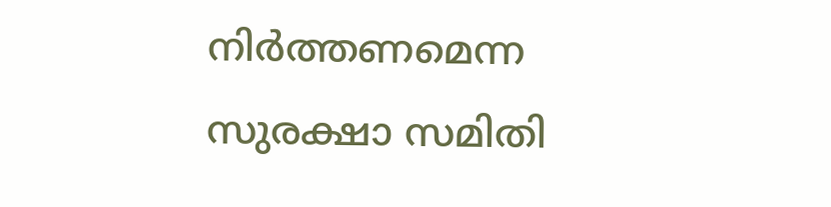നിർത്തണമെന്ന സുരക്ഷാ സമിതി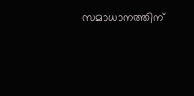സമാധാനത്തിന്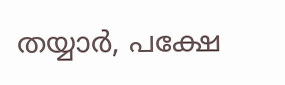തയ്യാർ, പക്ഷേ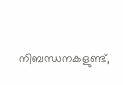നിബന്ധനകളുണ്ട്,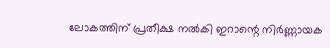ലോകത്തിന് പ്രതീക്ഷ നൽകി ഇറാന്റെ നിർണ്ണായക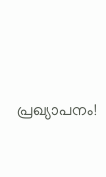പ്രഖ്യാപനം!